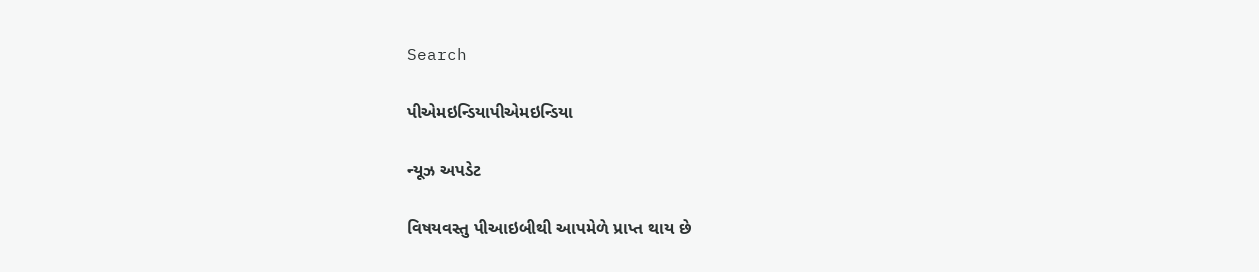Search

પીએમઇન્ડિયાપીએમઇન્ડિયા

ન્યૂઝ અપડેટ

વિષયવસ્તુ પીઆઇબીથી આપમેળે પ્રાપ્ત થાય છે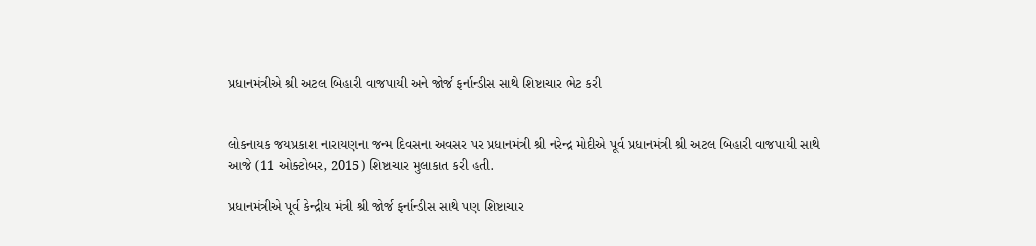પ્રધાનમંત્રીએ શ્રી અટલ બિહારી વાજપાયી અને જોર્જ ફર્નાન્ડીસ સાથે શિષ્ટાચાર ભેટ કરી


લોકનાયક જયપ્રકાશ નારાયણના જન્મ દિવસના અવસર પર પ્રધાનમંત્રી શ્રી નરેન્દ્ર મોદીએ પૂર્વ પ્રધાનમંત્રી શ્રી અટલ બિહારી વાજપાયી સાથે આજે (11 ઓક્ટોબર, 2015) શિષ્ટાચાર મુલાકાત કરી હતી.

પ્રધાનમંત્રીએ પૂર્વ કેન્દ્રીય મંત્રી શ્રી જોર્જ ફર્નાન્ડીસ સાથે પણ શિષ્ટાચાર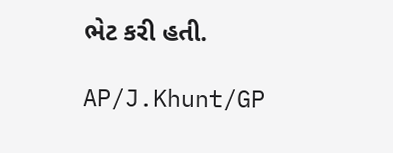ભેટ કરી હતી.

AP/J.Khunt/GP